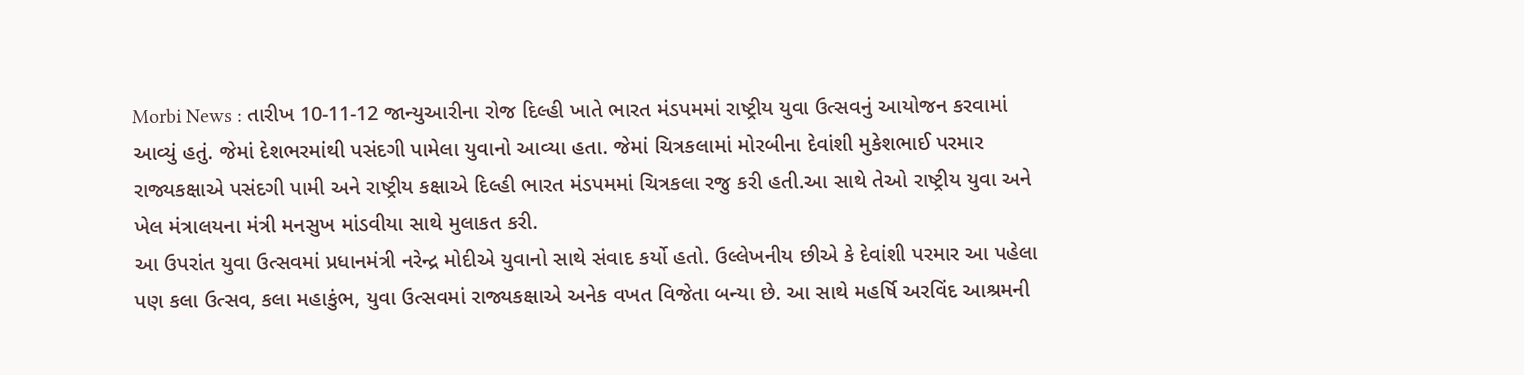Morbi News : તારીખ 10-11-12 જાન્યુઆરીના રોજ દિલ્હી ખાતે ભારત મંડપમમાં રાષ્ટ્રીય યુવા ઉત્સવનું આયોજન કરવામાં આવ્યું હતું. જેમાં દેશભરમાંથી પસંદગી પામેલા યુવાનો આવ્યા હતા. જેમાં ચિત્રકલામાં મોરબીના દેવાંશી મુકેશભાઈ પરમાર રાજ્યકક્ષાએ પસંદગી પામી અને રાષ્ટ્રીય કક્ષાએ દિલ્હી ભારત મંડપમમાં ચિત્રકલા રજુ કરી હતી.આ સાથે તેઓ રાષ્ટ્રીય યુવા અને ખેલ મંત્રાલયના મંત્રી મનસુખ માંડવીયા સાથે મુલાકત કરી.
આ ઉપરાંત યુવા ઉત્સવમાં પ્રધાનમંત્રી નરેન્દ્ર મોદીએ યુવાનો સાથે સંવાદ કર્યો હતો. ઉલ્લેખનીય છીએ કે દેવાંશી પરમાર આ પહેલા પણ કલા ઉત્સવ, કલા મહાકુંભ, યુવા ઉત્સવમાં રાજ્યકક્ષાએ અનેક વખત વિજેતા બન્યા છે. આ સાથે મહર્ષિ અરવિંદ આશ્રમની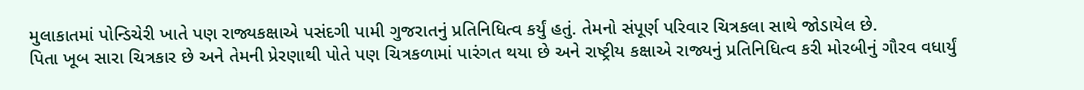મુલાકાતમાં પોન્ડિચેરી ખાતે પણ રાજ્યકક્ષાએ પસંદગી પામી ગુજરાતનું પ્રતિનિધિત્વ કર્યું હતું. તેમનો સંપૂર્ણ પરિવાર ચિત્રકલા સાથે જોડાયેલ છે.
પિતા ખૂબ સારા ચિત્રકાર છે અને તેમની પ્રેરણાથી પોતે પણ ચિત્રકળામાં પારંગત થયા છે અને રાષ્ટ્રીય કક્ષાએ રાજ્યનું પ્રતિનિધિત્વ કરી મોરબીનું ગૌરવ વધાર્યું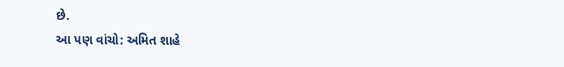છે.
આ પણ વાંચો: અમિત શાહે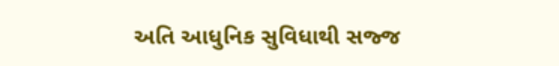અતિ આધુનિક સુવિધાથી સજ્જ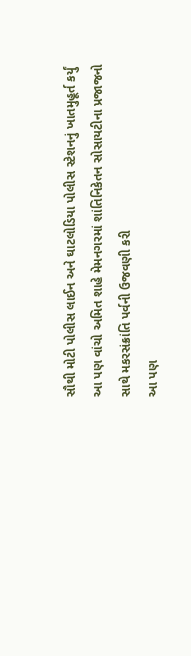સૌથી મોટી પોલીસ લાઈન અને ઘાટલોડિયા પોલીસ સ્ટેશનનું ખાતમુહૂર્ત કર્યું
આ પણ વાંચો અમિત શાહે મેમનગરમાં શાંતિનિકેતન સોસાયટીના પ્રજાજનો સાથે મકરસંક્રાંતિ પર્વની ઉજવણી કરી
આ પણ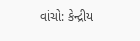વાંચો: કેન્દ્રીય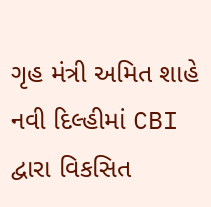ગૃહ મંત્રી અમિત શાહે નવી દિલ્હીમાં CBI દ્વારા વિકસિત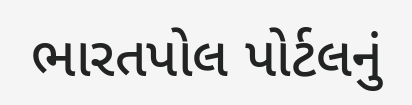ભારતપોલ પોર્ટલનું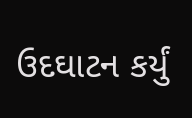ઉદઘાટન કર્યું